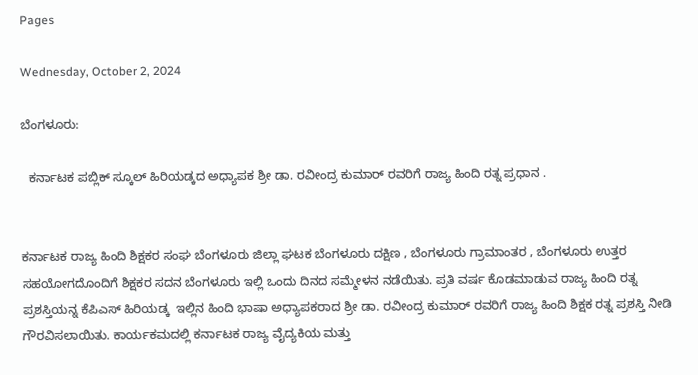Pages

Wednesday, October 2, 2024

ಬೆಂಗಳೂರು:

  ಕರ್ನಾಟಕ ಪಬ್ಲಿಕ್ ಸ್ಕೂಲ್ ಹಿರಿಯಡ್ಕದ ಅಧ್ಯಾಪಕ ಶ್ರೀ ಡಾ. ರವೀಂದ್ರ ಕುಮಾರ್ ರವರಿಗೆ ರಾಜ್ಯ ಹಿಂದಿ ರತ್ನ ಪ್ರಧಾನ .


ಕರ್ನಾಟಕ ರಾಜ್ಯ ಹಿಂದಿ ಶಿಕ್ಷಕರ ಸಂಘ ಬೆಂಗಳೂರು ಜಿಲ್ಲಾ ಘಟಕ ಬೆಂಗಳೂರು ದಕ್ಷಿಣ , ಬೆಂಗಳೂರು ಗ್ರಾಮಾಂತರ , ಬೆಂಗಳೂರು ಉತ್ತರ ಸಹಯೋಗದೊಂದಿಗೆ ಶಿಕ್ಷಕರ ಸದನ ಬೆಂಗಳೂರು ಇಲ್ಲಿ ಒಂದು ದಿನದ ಸಮ್ಮೇಳನ ನಡೆಯಿತು. ಪ್ರತಿ ವರ್ಷ ಕೊಡಮಾಡುವ ರಾಜ್ಯ ಹಿಂದಿ ರತ್ನ ಪ್ರಶಸ್ತಿಯನ್ನ ಕೆಪಿಎಸ್ ಹಿರಿಯಡ್ಕ  ಇಲ್ಲಿನ ಹಿಂದಿ ಭಾಷಾ ಅಧ್ಯಾಪಕರಾದ ಶ್ರೀ ಡಾ. ರವೀಂದ್ರ ಕುಮಾರ್ ರವರಿಗೆ ರಾಜ್ಯ ಹಿಂದಿ ಶಿಕ್ಷಕ ರತ್ನ ಪ್ರಶಸ್ತಿ ನೀಡಿ ಗೌರವಿಸಲಾಯಿತು. ಕಾರ್ಯಕಮದಲ್ಲಿ ಕರ್ನಾಟಕ ರಾಜ್ಯ ವೈದ್ಯಕಿಯ ಮತ್ತು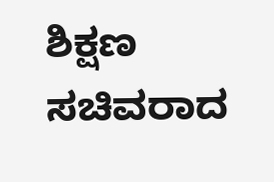ಶಿಕ್ಷಣ ಸಚಿವರಾದ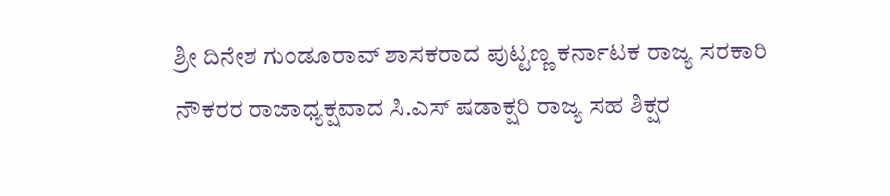ಶ್ರೀ ದಿನೇಶ ಗುಂಡೂರಾವ್ ಶಾಸಕರಾದ ಪುಟ್ಟಣ್ಣ ಕರ್ನಾಟಕ ರಾಜ್ಯ ಸರಕಾರಿ ನೌಕರರ ರಾಜಾಧ್ಯಕ್ಷವಾದ ಸಿ.ಎಸ್ ಷಡಾಕ್ಷರಿ ರಾಜ್ಯ ಸಹ ಶಿಕ್ಷರ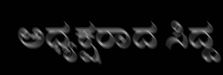ಅಧ್ಯಕ್ಷರಾದ ಸಿದ್ದ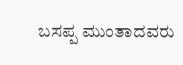ಬಸಪ್ಪ ಮುಂತಾದವರು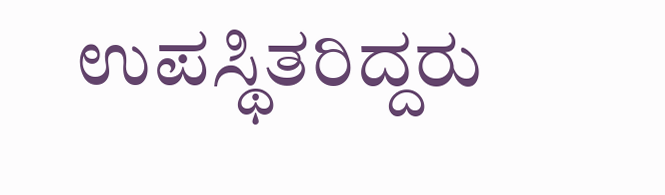ಉಪಸ್ಥಿತರಿದ್ದರು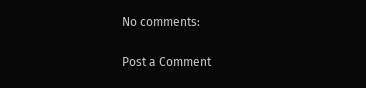No comments:

Post a Comment